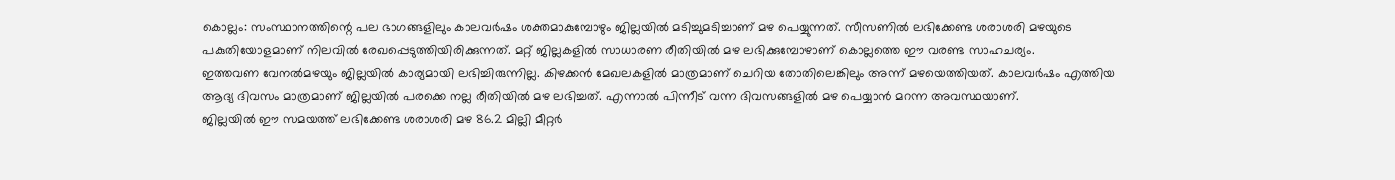കൊല്ലം: സംസ്ഥാനത്തിന്റെ പല ഭാഗങ്ങളിലും കാലവർഷം ശക്തമാകുമ്പോഴും ജില്ലയിൽ മടിച്ചുമടിച്ചാണ് മഴ പെയ്യുന്നത്. സീസണിൽ ലഭിക്കേണ്ട ശരാശരി മഴയുടെ പകുതിയോളമാണ് നിലവിൽ രേഖപ്പെടുത്തിയിരിക്കുന്നത്. മറ്റ് ജില്ലകളിൽ സാധാരണ രീതിയിൽ മഴ ലഭിക്കുമ്പോഴാണ് കൊല്ലത്തെ ഈ വരണ്ട സാഹചര്യം.
ഇത്തവണ വേനൽമഴയും ജില്ലയിൽ കാര്യമായി ലഭിച്ചിരുന്നില്ല. കിഴക്കൻ മേഖലകളിൽ മാത്രമാണ് ചെറിയ തോതിലെങ്കിലും അന്ന് മഴയെത്തിയത്. കാലവർഷം എത്തിയ ആദ്യ ദിവസം മാത്രമാണ് ജില്ലയിൽ പരക്കെ നല്ല രീതിയിൽ മഴ ലഭിച്ചത്. എന്നാൽ പിന്നീട് വന്ന ദിവസങ്ങളിൽ മഴ പെയ്യാൻ മറന്ന അവസ്ഥയാണ്.
ജില്ലയിൽ ഈ സമയത്ത് ലഭിക്കേണ്ട ശരാശരി മഴ 86.2 മില്ലി മീറ്റർ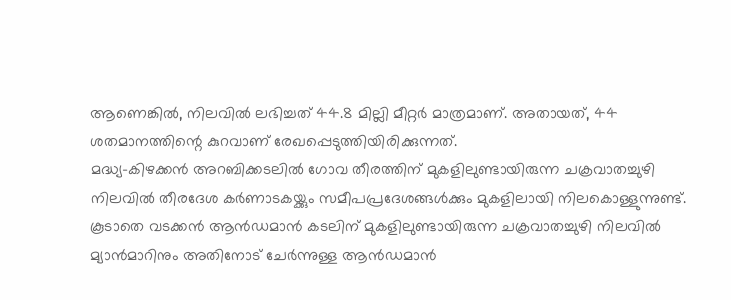ആണെങ്കിൽ, നിലവിൽ ലഭിച്ചത് 44.8 മില്ലി മീറ്റർ മാത്രമാണ്. അതായത്, 44 ശതമാനത്തിന്റെ കുറവാണ് രേഖപ്പെടുത്തിയിരിക്കുന്നത്.
മദ്ധ്യ-കിഴക്കൻ അറബിക്കടലിൽ ഗോവ തീരത്തിന് മുകളിലുണ്ടായിരുന്ന ചക്രവാതച്ചുഴി നിലവിൽ തീരദേശ കർണാടകയ്ക്കും സമീപപ്രദേശങ്ങൾക്കും മുകളിലായി നിലകൊള്ളുന്നുണ്ട്. കൂടാതെ വടക്കൻ ആൻഡമാൻ കടലിന് മുകളിലുണ്ടായിരുന്ന ചക്രവാതച്ചുഴി നിലവിൽ മ്യാൻമാറിനും അതിനോട് ചേർന്നുള്ള ആൻഡമാൻ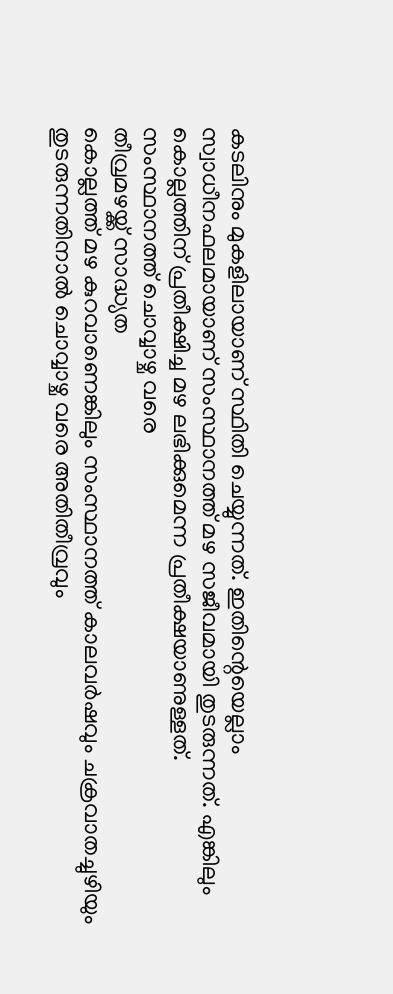കടലിനും മുകളിലായാണ് സ്ഥിതി ചെയ്യുന്നത്. ഇതിന്റെയെല്ലാം സ്വാധീനഫലമായാണ് സംസ്ഥാനത്ത് മഴ സജീവമായി തുടരുന്നത്. എങ്കിലും കൊല്ലത്തിന് പ്രതീക്ഷിച്ച മഴ ലഭിക്കുമെന്ന പ്രതീക്ഷയാണുള്ളത്.
സംസ്ഥാനത്ത് ചൊവ്വാഴ്ച വരെ
തീവ്രമഴയ്ക്ക് സാദ്ധ്യത
കൊല്ലത്ത് മഴ കുറവാണെങ്കിലും സംസ്ഥാനത്ത് കാലവർഷവും ചക്രവാതച്ചുഴിയും തുടരുന്നതിനാൽ ചൊവ്വാഴ്ച വരെ അതിതീവ്രവും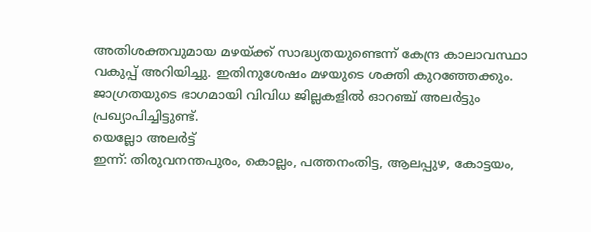അതിശക്തവുമായ മഴയ്ക്ക് സാദ്ധ്യതയുണ്ടെന്ന് കേന്ദ്ര കാലാവസ്ഥാ വകുപ്പ് അറിയിച്ചു. ഇതിനുശേഷം മഴയുടെ ശക്തി കുറഞ്ഞേക്കും. ജാഗ്രതയുടെ ഭാഗമായി വിവിധ ജില്ലകളിൽ ഓറഞ്ച് അലർട്ടും പ്രഖ്യാപിച്ചിട്ടുണ്ട്.
യെല്ലോ അലർട്ട്
ഇന്ന്: തിരുവനന്തപുരം, കൊല്ലം, പത്തനംതിട്ട, ആലപ്പുഴ, കോട്ടയം,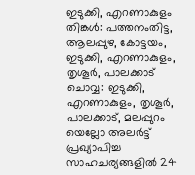ഇടുക്കി, എറണാകുളം
തിങ്കൾ: പത്തനംതിട്ട, ആലപ്പുഴ, കോട്ടയം, ഇടുക്കി, എറണാകുളം, തൃശൂർ, പാലക്കാട്
ചൊവ്വ: ഇടുക്കി, എറണാകുളം, തൃശൂർ, പാലക്കാട്, മലപ്പുറം
യെല്ലോ അലർട്ട് പ്രഖ്യാപിച്ച സാഹചര്യങ്ങളിൽ 24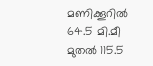മണിക്കൂറിൽ 64.5 മി.മീ മുതൽ 115.5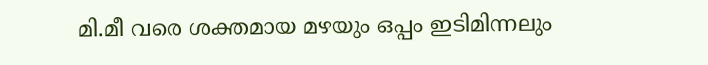മി.മീ വരെ ശക്തമായ മഴയും ഒപ്പം ഇടിമിന്നലും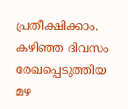പ്രതീക്ഷിക്കാം.
കഴിഞ്ഞ ദിവസം രേഖപ്പെടുത്തിയ മഴ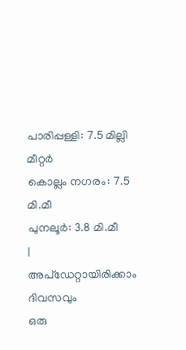പാരിപ്പള്ളി: 7.5 മില്ലി മീറ്റർ
കൊല്ലം നഗരം: 7.5 മി.മീ
പുനലൂർ: 3.8 മി.മീ
|
അപ്ഡേറ്റായിരിക്കാം ദിവസവും
ഒരു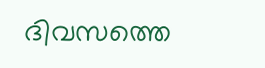ദിവസത്തെ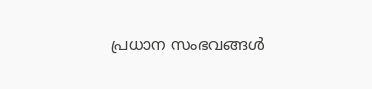പ്രധാന സംഭവങ്ങൾ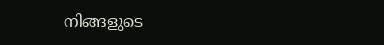നിങ്ങളുടെ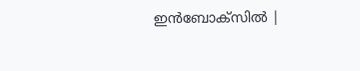ഇൻബോക്സിൽ |